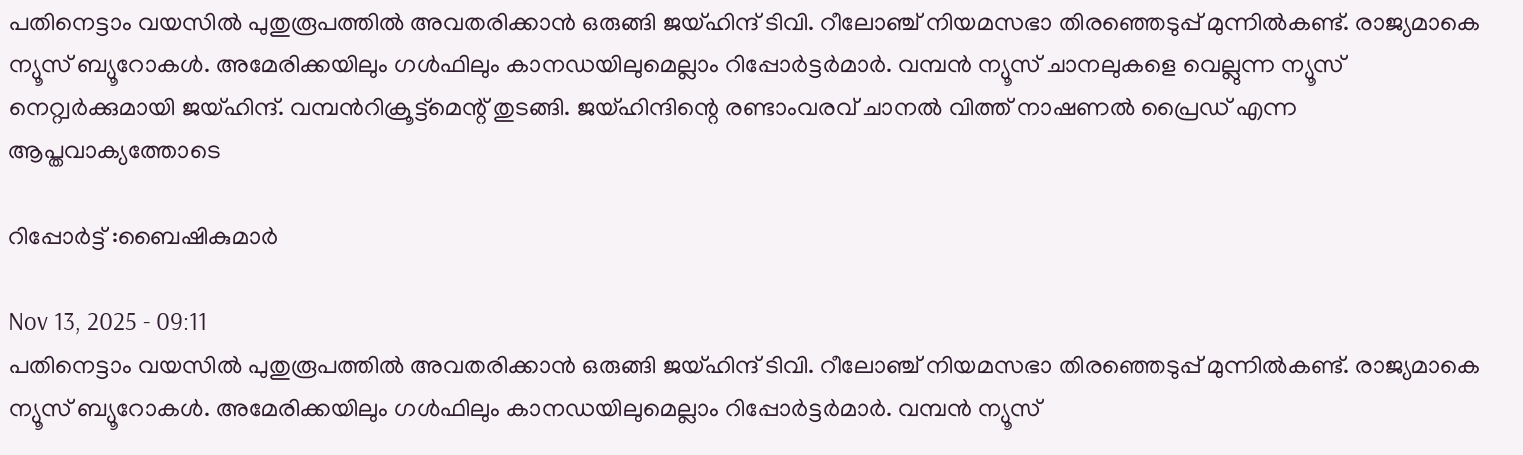പതിനെട്ടാം വയസിൽ പുതുരൂപത്തിൽ അവതരിക്കാൻ ഒരുങ്ങി ജയ്ഹിന്ദ് ടിവി. റീലോഞ്ച് നിയമസഭാ തിരഞ്ഞെടുപ്പ് മുന്നിൽകണ്ട്. രാജ്യമാകെ ന്യൂസ് ബ്യൂറോകൾ. അമേരിക്കയിലും ഗൾഫിലും കാനഡയിലുമെല്ലാം റിപ്പോർട്ടർമാർ. വമ്പൻ ന്യൂസ് ചാനലുകളെ വെല്ലുന്ന ന്യൂസ് നെറ്റ്വർക്കുമായി ജയ്ഹിന്ദ്. വമ്പൻറിക്രൂട്ട്മെന്റ് തുടങ്ങി. ജയ്ഹിന്ദിന്റെ രണ്ടാംവരവ് ചാനൽ വിത്ത് നാഷണൽ പ്രൈഡ് എന്ന ആപ്തവാക്യത്തോടെ

റിപ്പോർട്ട് :ബൈഷികുമാർ

Nov 13, 2025 - 09:11
പതിനെട്ടാം വയസിൽ പുതുരൂപത്തിൽ അവതരിക്കാൻ ഒരുങ്ങി ജയ്ഹിന്ദ് ടിവി. റീലോഞ്ച് നിയമസഭാ തിരഞ്ഞെടുപ്പ് മുന്നിൽകണ്ട്. രാജ്യമാകെ ന്യൂസ് ബ്യൂറോകൾ. അമേരിക്കയിലും ഗൾഫിലും കാനഡയിലുമെല്ലാം റിപ്പോർട്ടർമാർ. വമ്പൻ ന്യൂസ്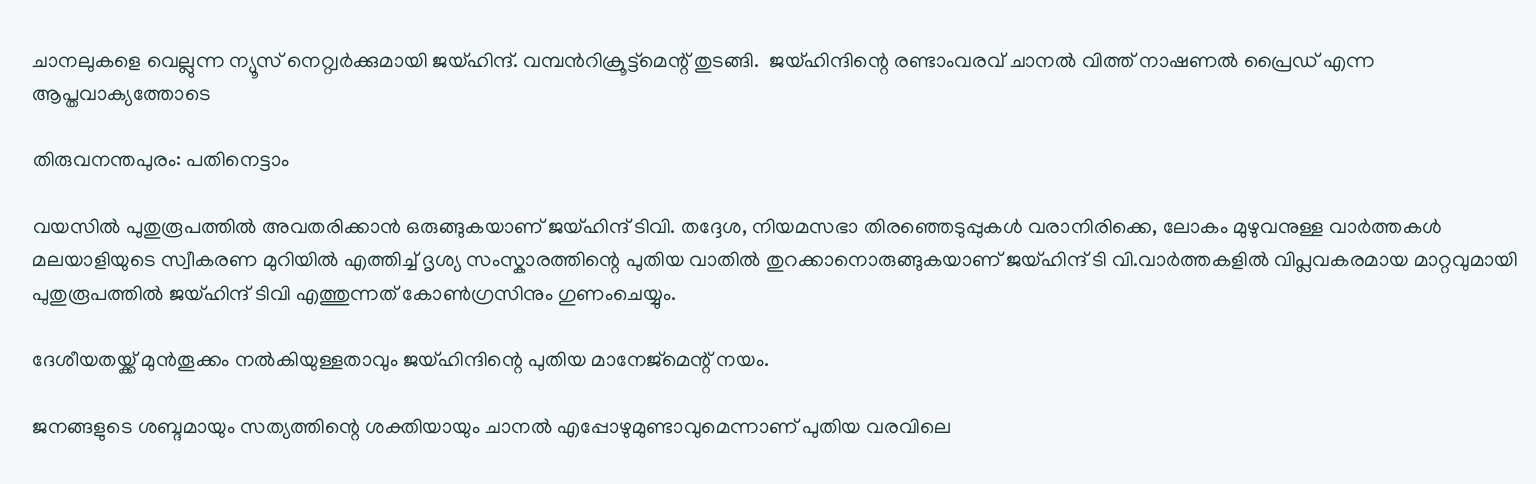ചാനലുകളെ വെല്ലുന്ന ന്യൂസ് നെറ്റ്വർക്കുമായി ജയ്ഹിന്ദ്. വമ്പൻറിക്രൂട്ട്മെന്റ് തുടങ്ങി.  ജയ്ഹിന്ദിന്റെ രണ്ടാംവരവ് ചാനൽ വിത്ത് നാഷണൽ പ്രൈഡ് എന്ന ആപ്തവാക്യത്തോടെ

തിരുവനന്തപുരം: പതിനെട്ടാം

വയസിൽ പുതുരൂപത്തിൽ അവതരിക്കാൻ ഒരുങ്ങുകയാണ് ജയ്ഹിന്ദ് ടിവി. തദ്ദേശ, നിയമസഭാ തിരഞ്ഞെടുപ്പുകൾ വരാനിരിക്കെ, ലോകം മുഴുവനുള്ള വാർത്തകൾ മലയാളിയുടെ സ്വീകരണ മുറിയിൽ എത്തിച്ച് ദൃശ്യ സംസ്കാരത്തിന്റെ പുതിയ വാതിൽ തുറക്കാനൊരുങ്ങുകയാണ് ജയ്ഹിന്ദ് ടി വി.വാർത്തകളിൽ വിപ്ലവകരമായ മാറ്റവുമായി പുതുരൂപത്തിൽ ജയ്ഹിന്ദ് ടിവി എത്തുന്നത് കോൺഗ്രസിനും ഗുണംചെയ്യും.

ദേശീയതയ്ക്ക് മുൻതൂക്കം നൽകിയുള്ളതാവും ജയ്ഹിന്ദിന്റെ പുതിയ മാനേജ്മെന്റ് നയം.

ജനങ്ങളുടെ ശബ്ദമായും സത്യത്തിന്റെ ശക്തിയായും ചാനൽ എപ്പോഴുമുണ്ടാവുമെന്നാണ് പുതിയ വരവിലെ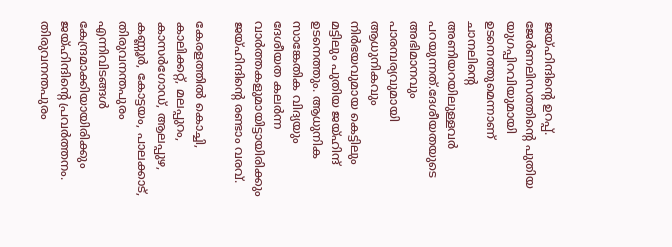ജയ്ഹിന്ദിന്റെ ഉറപ്പ്. ജേർണലിസത്തിന്റെ പുതിയ യുഗപ്പിറവിയുമായി ഉടനെത്തുമെന്നാണ് ചാനലിന്റെ അണിയറയിലുള്ളവർ പറയുന്നത്.ദേശീയതയുടെ അഭിമാനവും പാരമ്പര്യവുമായി ആധുനികവും നിർഭയവുമായ കെട്ടിലും മട്ടിലും പുതിയ ജയ്ഹിന്ദ് ഉടനെത്തും. ആധുനിക സാങ്കേതിക വിദ്യയും ദേശീയത കലർന്ന വാർത്തകളുമായിട്ടായിരിക്കും ജയ്ഹിന്ദിന്റെ രണ്ടാം വരവ്.

കേരളത്തിൽ കൊച്ചി, കാലിക്കറ്റ്, മലപ്പുറം, കാസർഗോഡ്, ആലപ്പുഴ, കണ്ണൂർ, കോട്ടയം, പാലക്കാട്, തിരുവനന്തപുരം എന്നിവിടങ്ങൾ കേന്ദ്രമാക്കിയായിരിക്കും ജയ്ഹിന്ദിന്റെ പ്രവർത്തനം. തിരുവനന്തപുരം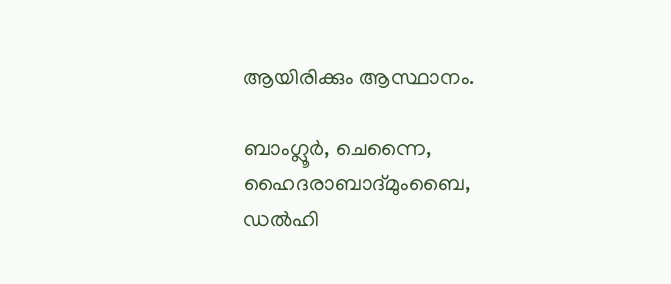ആയിരിക്കും ആസ്ഥാനം.

ബാംഗ്ലൂർ, ചെന്നൈ, ഹൈദരാബാദ്മുംബൈ, ഡൽഹി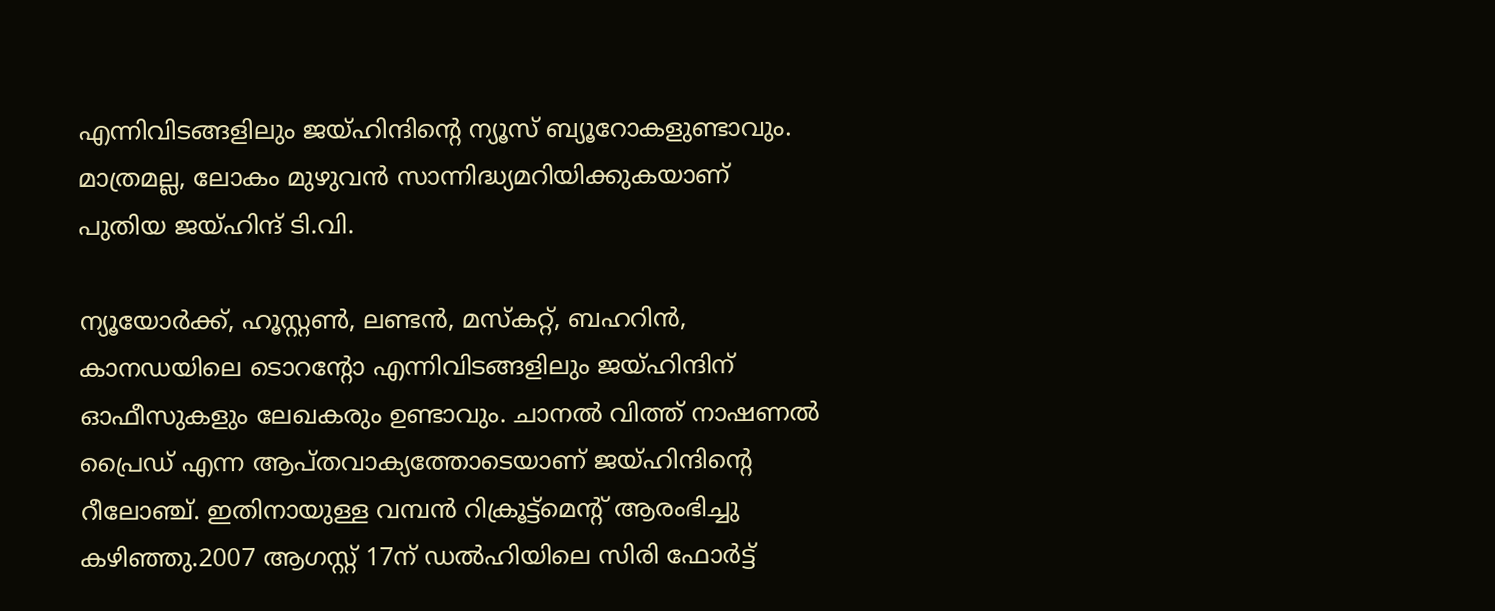എന്നിവിടങ്ങളിലും ജയ്ഹിന്ദിന്റെ ന്യൂസ് ബ്യൂറോകളുണ്ടാവും. മാത്രമല്ല, ലോകം മുഴുവൻ സാന്നിദ്ധ്യമറിയിക്കുകയാണ് പുതിയ ജയ്ഹിന്ദ് ടി.വി.

ന്യൂയോർക്ക്, ഹൂസ്റ്റൺ, ലണ്ടൻ, മസ്കറ്റ്, ബഹറിൻ, കാനഡയിലെ ടൊറന്റോ എന്നിവിടങ്ങളിലും ജയ്ഹിന്ദിന് ഓഫീസുകളും ലേഖകരും ഉണ്ടാവും. ചാനൽ വിത്ത് നാഷണൽ പ്രൈഡ് എന്ന ആപ്തവാക്യത്തോടെയാണ് ജയ്ഹിന്ദിന്റെ റീലോഞ്ച്. ഇതിനായുള്ള വമ്പൻ റിക്രൂട്ട്മെന്റ് ആരംഭിച്ചു കഴിഞ്ഞു.2007 ആഗസ്റ്റ് 17ന് ഡൽഹിയിലെ സിരി ഫോർട്ട്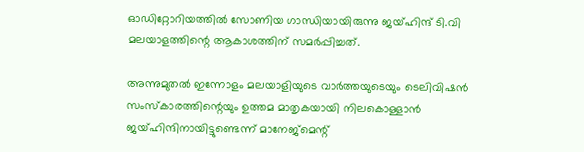ഓഡിറ്റോറിയത്തിൽ സോണിയ ഗാന്ധിയായിരുന്നു ജയ്ഹിന്ദ് ടി.വി മലയാളത്തിന്റെ ആകാശത്തിന് സമർപ്പിച്ചത്.

അന്നുമുതൽ ഇന്നോളം മലയാളിയുടെ വാർത്തയുടെയും ടെലിവിഷൻ സംസ്കാരത്തിന്റെയും ഉത്തമ മാതൃകയായി നിലകൊള്ളാൻ ജയ്ഹിന്ദിനായിട്ടുണ്ടെന്ന് മാനേജ്മെന്റ്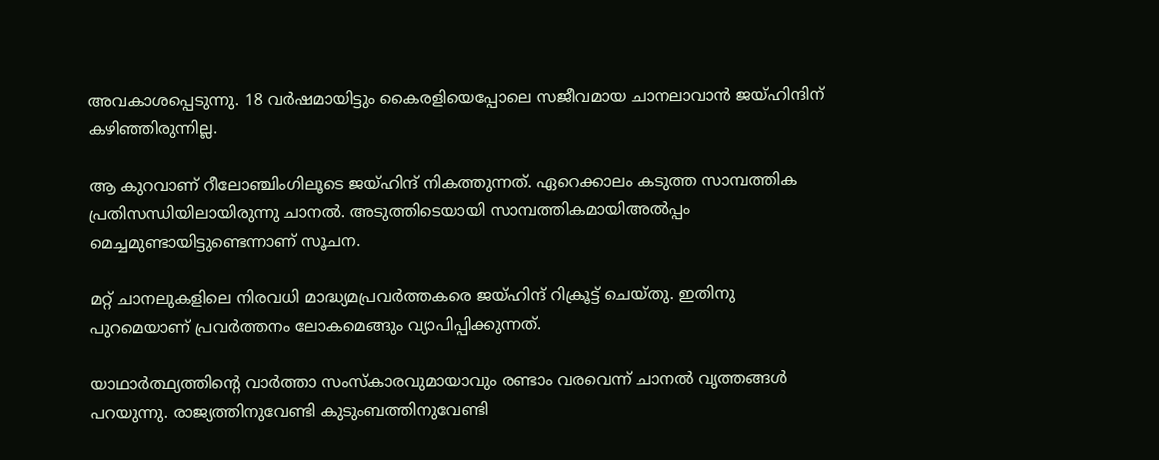അവകാശപ്പെടുന്നു. 18 വർഷമായിട്ടും കൈരളിയെപ്പോലെ സജീവമായ ചാനലാവാൻ ജയ്ഹിന്ദിന് കഴിഞ്ഞിരുന്നില്ല.

ആ കുറവാണ് റീലോഞ്ചിംഗിലൂടെ ജയ്ഹിന്ദ് നികത്തുന്നത്. ഏറെക്കാലം കടുത്ത സാമ്പത്തിക പ്രതിസന്ധിയിലായിരുന്നു ചാനൽ. അടുത്തിടെയായി സാമ്പത്തികമായിഅൽപ്പം മെച്ചമുണ്ടായിട്ടുണ്ടെന്നാണ് സൂചന.

മറ്റ് ചാനലുകളിലെ നിരവധി മാദ്ധ്യമപ്രവർത്തകരെ ജയ്ഹിന്ദ് റിക്രൂട്ട് ചെയ്തു. ഇതിനു പുറമെയാണ് പ്രവർത്തനം ലോകമെങ്ങും വ്യാപിപ്പിക്കുന്നത്.

യാഥാർത്ഥ്യത്തിന്റെ വാർത്താ സംസ്കാരവുമായാവും രണ്ടാം വരവെന്ന് ചാനൽ വൃത്തങ്ങൾ പറയുന്നു. രാജ്യത്തിനുവേണ്ടി കുടുംബത്തിനുവേണ്ടി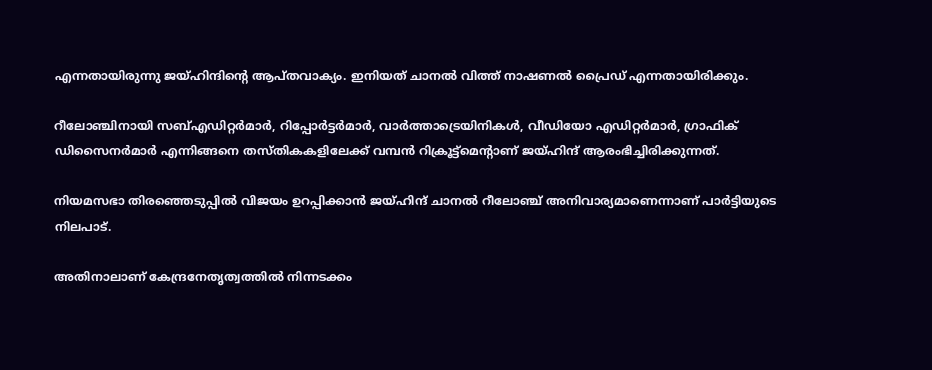എന്നതായിരുന്നു ജയ്ഹിന്ദിന്റെ ആപ്തവാക്യം. ഇനിയത് ചാനൽ വിത്ത് നാഷണൽ പ്രൈഡ് എന്നതായിരിക്കും.

റീലോഞ്ചിനായി സബ്എഡിറ്റർമാർ, റിപ്പോർട്ടർമാർ, വാർത്താട്രെയിനികൾ, വീഡിയോ എഡിറ്റർമാർ, ഗ്രാഫിക് ഡിസൈനർമാർ എന്നിങ്ങനെ തസ്തികകളിലേക്ക് വമ്പൻ റിക്രൂട്ട്മെന്റാണ് ജയ്ഹിന്ദ് ആരംഭിച്ചിരിക്കുന്നത്.

നിയമസഭാ തിരഞ്ഞെടുപ്പിൽ വിജയം ഉറപ്പിക്കാൻ ജയ്ഹിന്ദ് ചാനൽ റീലോഞ്ച് അനിവാര്യമാണെന്നാണ് പാർട്ടിയുടെ നിലപാട്.

അതിനാലാണ് കേന്ദ്രനേതൃത്വത്തിൽ നിന്നടക്കം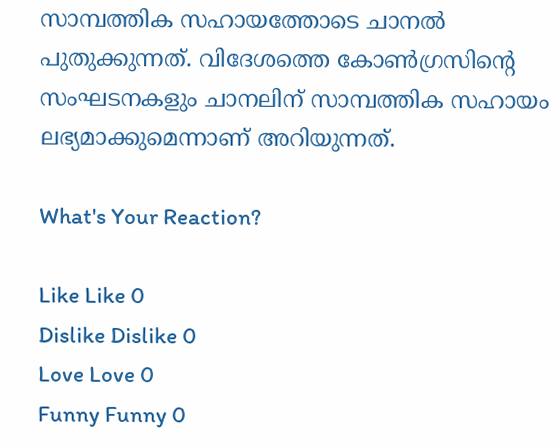സാമ്പത്തിക സഹായത്തോടെ ചാനൽ പുതുക്കുന്നത്. വിദേശത്തെ കോൺഗ്രസിൻ്റെ സംഘടനകളും ചാനലിന് സാമ്പത്തിക സഹായം ലഭ്യമാക്കുമെന്നാണ് അറിയുന്നത്.

What's Your Reaction?

Like Like 0
Dislike Dislike 0
Love Love 0
Funny Funny 0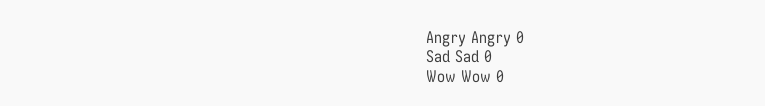Angry Angry 0
Sad Sad 0
Wow Wow 0